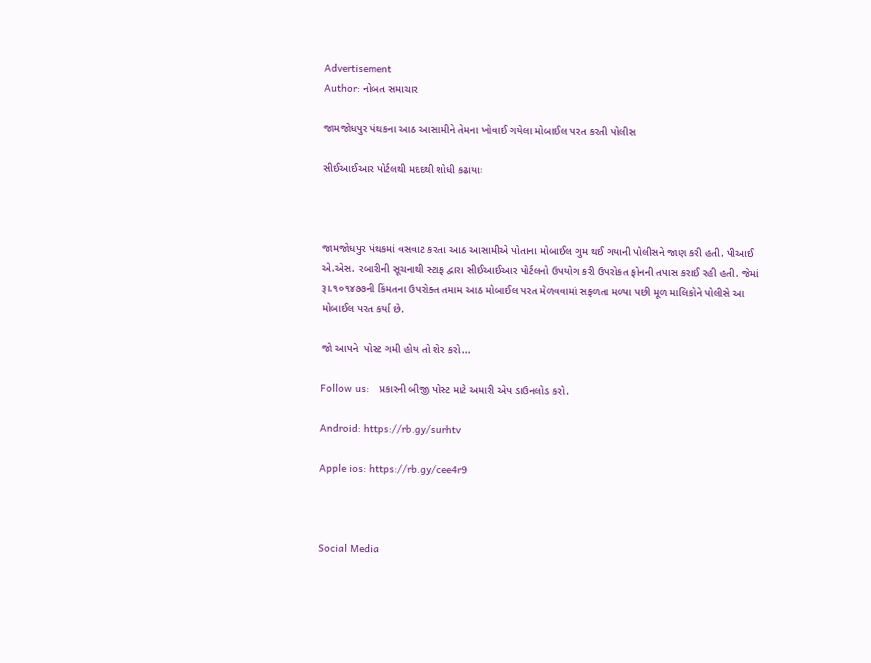Advertisement
Author: નોબત સમાચાર

જામજોધપુર પંથકના આઠ આસામીને તેમના ખોવાઈ ગયેલા મોબાઈલ પરત કરતી પોલીસ

સીઈઆઈઆર પોર્ટલથી મદદથી શોધી કઢાયાઃ



જામજોધપુર પંથકમાં વસવાટ કરતા આઠ આસામીએ પોતાના મોબાઈલ ગુમ થઈ ગયાની પોલીસને જાણ કરી હતી. પીઆઈ એ.એસ. રબારીની સૂચનાથી સ્ટાફ દ્વારા સીઈઆઈઆર પોર્ટલનો ઉપયોગ કરી ઉપરોકત ફોનની તપાસ કરાઈ રહી હતી. જેમાં રૂ।.૧૦૧૪૭૭ની કિંમતના ઉપરોક્ત તમામ આઠ મોબાઈલ પરત મેળવવામાં સફળતા મળ્યા પછી મૂળ માલિકોને પોલીસે આ મોબાઈલ પરત કર્યા છે.

જો આપને  પોસ્ટ ગમી હોય તો શેર કરો...

Follow us:   પ્રકારની બીજી પોસ્ટ માટે અમારી એપ ડાઉનલોડ કરો.

Android: https://rb.gy/surhtv

Apple ios: https://rb.gy/cee4r9



Social Media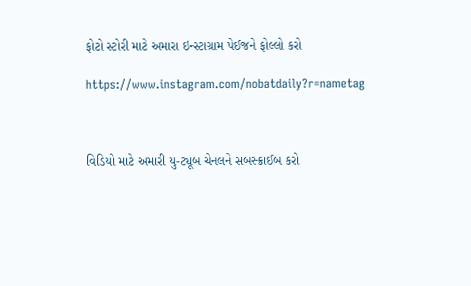ફોટો સ્ટોરી માટે અમારા ઇન્સ્ટાગ્રામ પેઈજને ફોલ્લો કરો

https://www.instagram.com/nobatdaily?r=nametag



વિડિયો માટે અમારી યુ-ટ્યૂબ ચેનલને સબસ્ક્રાઈબ કરો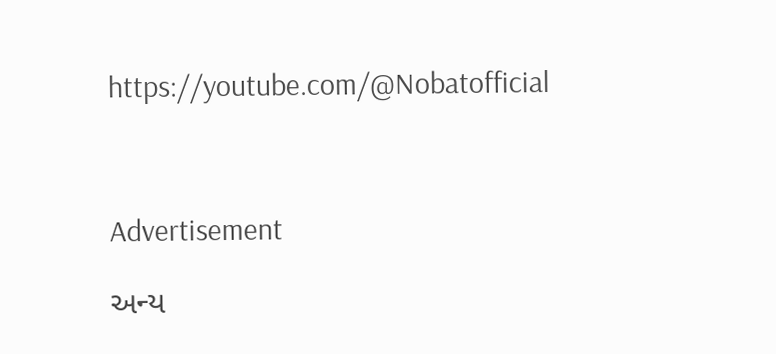https://youtube.com/@Nobatofficial



Advertisement

અન્ય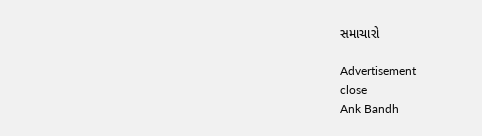સમાચારો

Advertisement
close
Ank Bandh